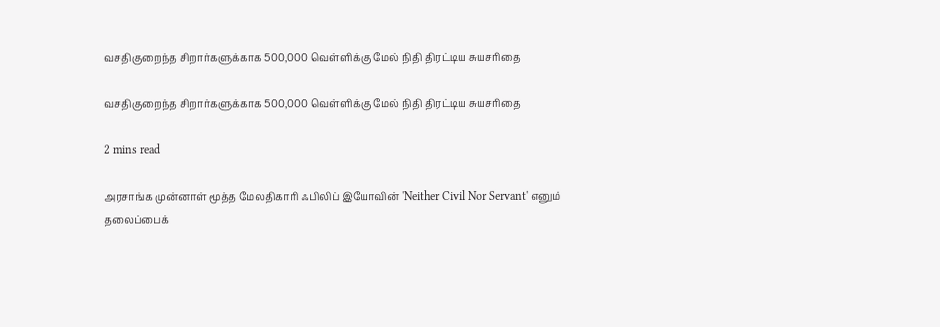வசதிகுறைந்த சிறார்களுக்காக 500,000 வெள்ளிக்கு மேல் நிதி திரட்டிய சுயசரிதை

வசதிகுறைந்த சிறார்களுக்காக 500,000 வெள்ளிக்கு மேல் நிதி திரட்டிய சுயசரிதை

2 mins read

அரசாங்க முன்னாள் மூத்த மேலதிகாரி ஃபிலிப் இயோவின் 'Neither Civil Nor Servant' எனும் தலைப்பைக்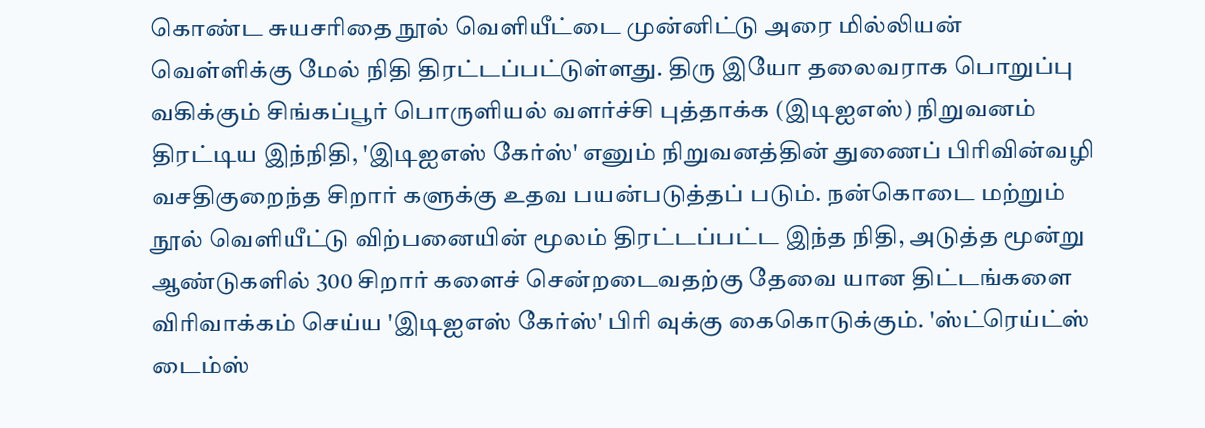கொண்ட சுயசரிதை நூல் வெளியீட்டை முன்னிட்டு அரை மில்லியன் வெள்ளிக்கு மேல் நிதி திரட்டப்பட்டுள்ளது. திரு இயோ தலைவராக பொறுப்பு வகிக்கும் சிங்கப்பூர் பொருளியல் வளர்ச்சி புத்தாக்க (இடிஐஎஸ்) நிறுவனம் திரட்டிய இந்நிதி, 'இடிஐஎஸ் கேர்ஸ்' எனும் நிறுவனத்தின் துணைப் பிரிவின்வழி வசதிகுறைந்த சிறார் களுக்கு உதவ பயன்படுத்தப் படும். நன்கொடை மற்றும் நூல் வெளியீட்டு விற்பனையின் மூலம் திரட்டப்பட்ட இந்த நிதி, அடுத்த மூன்று ஆண்டுகளில் 300 சிறார் களைச் சென்றடைவதற்கு தேவை யான திட்டங்களை விரிவாக்கம் செய்ய 'இடிஐஎஸ் கேர்ஸ்' பிரி வுக்கு கைகொடுக்கும். 'ஸ்ட்ரெய்ட்ஸ் டைம்ஸ்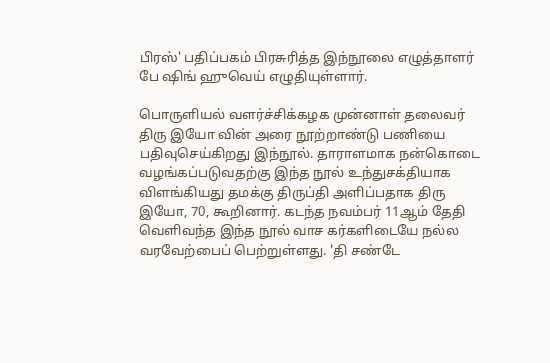பிரஸ்' பதிப்பகம் பிரசுரித்த இந்நூலை எழுத்தாளர் பே ‌ஷிங் ஹுவெய் எழுதியுள்ளார்.

பொருளியல் வளர்ச்சிக்கழக முன்னாள் தலைவர் திரு இயோ வின் அரை நூற்றாண்டு பணியை பதிவுசெய்கிறது இந்நூல். தாராளமாக நன்கொடை வழங்கப்படுவதற்கு இந்த நூல் உந்துசக்தியாக விளங்கியது தமக்கு திருப்தி அளிப்பதாக திரு இயோ, 70, கூறினார். கடந்த நவம்பர் 11ஆம் தேதி வெளிவந்த இந்த நூல் வாச கர்களிடையே நல்ல வரவேற்பைப் பெற்றுள்ளது. 'தி சண்டே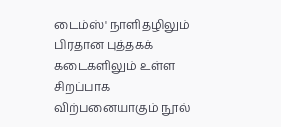டைம்ஸ்' நாளிதழிலும் பிரதான புத்தகக் கடைகளிலும் உள்ள சிறப்பாக விற்பனையாகும் நூல்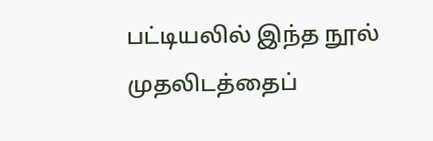பட்டியலில் இந்த நூல் முதலிடத்தைப்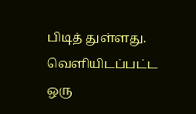பிடித் துள்ளது. வெளியிடப்பட்ட ஒரு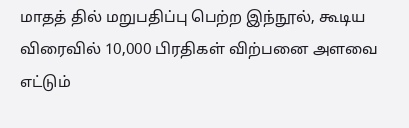மாதத் தில் மறுபதிப்பு பெற்ற இந்நூல், கூடிய விரைவில் 10,000 பிரதிகள் விற்பனை அளவை எட்டும்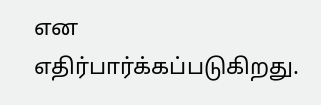என எதிர்பார்க்கப்படுகிறது.